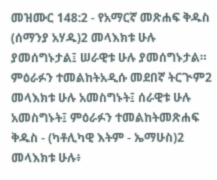መዝሙር 148:2 - የአማርኛ መጽሐፍ ቅዱስ (ሰማንያ አሃዱ)2 መላእክቱ ሁሉ ያመሰግኑታል፤ ሠራዊቱ ሁሉ ያመሰግኑታል። ምዕራፉን ተመልከትአዲሱ መደበኛ ትርጒም2 መላእክቱ ሁሉ አመስግኑት፤ ሰራዊቱ ሁሉ አመስግኑት፤ ምዕራፉን ተመልከትመጽሐፍ ቅዱስ - (ካቶሊካዊ እትም - ኤማሁስ)2 መላእክቱ ሁሉ፥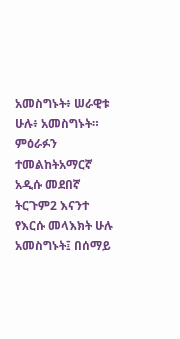አመስግኑት፥ ሠራዊቱ ሁሉ፥ አመስግኑት። ምዕራፉን ተመልከትአማርኛ አዲሱ መደበኛ ትርጉም2 እናንተ የእርሱ መላእክት ሁሉ አመስግኑት፤ በሰማይ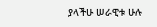ያላችሁ ሠራዊቱ ሁሉ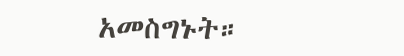አመስግኑት።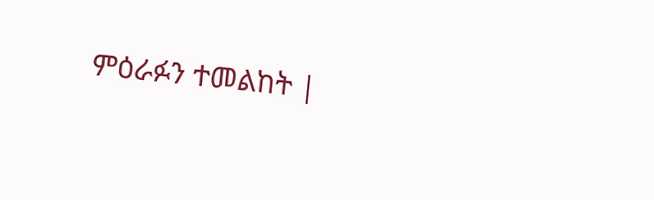ምዕራፉን ተመልከት |